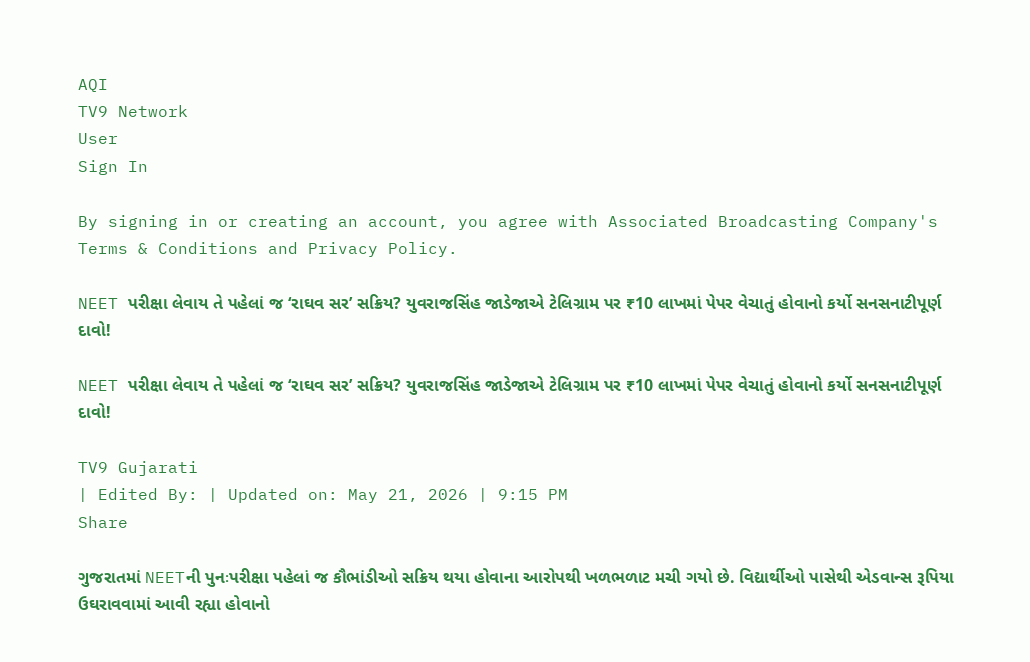AQI
TV9 Network
User
Sign In

By signing in or creating an account, you agree with Associated Broadcasting Company's Terms & Conditions and Privacy Policy.

NEET પરીક્ષા લેવાય તે પહેલાં જ ‘રાઘવ સર’ સક્રિય? યુવરાજસિંહ જાડેજાએ ટેલિગ્રામ પર ₹10 લાખમાં પેપર વેચાતું હોવાનો કર્યો સનસનાટીપૂર્ણ દાવો!

NEET પરીક્ષા લેવાય તે પહેલાં જ ‘રાઘવ સર’ સક્રિય? યુવરાજસિંહ જાડેજાએ ટેલિગ્રામ પર ₹10 લાખમાં પેપર વેચાતું હોવાનો કર્યો સનસનાટીપૂર્ણ દાવો!

TV9 Gujarati
| Edited By: | Updated on: May 21, 2026 | 9:15 PM
Share

ગુજરાતમાં NEETની પુનઃપરીક્ષા પહેલાં જ કૌભાંડીઓ સક્રિય થયા હોવાના આરોપથી ખળભળાટ મચી ગયો છે. વિદ્યાર્થીઓ પાસેથી એડવાન્સ રૂપિયા ઉઘરાવવામાં આવી રહ્યા હોવાનો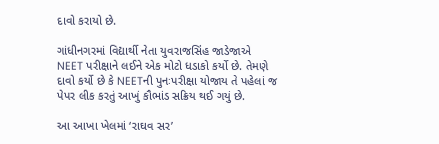દાવો કરાયો છે.

ગાંધીનગરમાં વિદ્યાર્થી નેતા યુવરાજસિંહ જાડેજાએ NEET પરીક્ષાને લઈને એક મોટો ધડાકો કર્યો છે. તેમણે દાવો કર્યો છે કે NEETની પુનઃપરીક્ષા યોજાય તે પહેલાં જ પેપર લીક કરતું આખું કૌભાંડ સક્રિય થઈ ગયું છે.

આ આખા ખેલમાં ‘રાઘવ સર’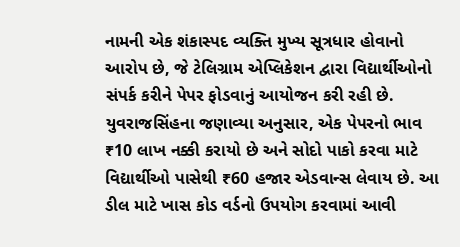નામની એક શંકાસ્પદ વ્યક્તિ મુખ્ય સૂત્રધાર હોવાનો આરોપ છે, જે ટેલિગ્રામ એપ્લિકેશન દ્વારા વિદ્યાર્થીઓનો સંપર્ક કરીને પેપર ફોડવાનું આયોજન કરી રહી છે. યુવરાજસિંહના જણાવ્યા અનુસાર, એક પેપરનો ભાવ ₹10 લાખ નક્કી કરાયો છે અને સોદો પાકો કરવા માટે વિદ્યાર્થીઓ પાસેથી ₹60 હજાર એડવાન્સ લેવાય છે. આ ડીલ માટે ખાસ કોડ વર્ડનો ઉપયોગ કરવામાં આવી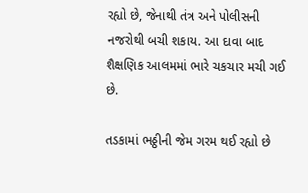રહ્યો છે, જેનાથી તંત્ર અને પોલીસની નજરોથી બચી શકાય. આ દાવા બાદ શૈક્ષણિક આલમમાં ભારે ચકચાર મચી ગઈ છે.

તડકામાં ભઠ્ઠીની જેમ ગરમ થઈ રહ્યો છે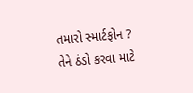તમારો સ્માર્ટફોન ? તેને ઠંડો કરવા માટે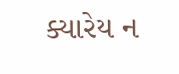ક્યારેય ન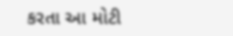કરતા આ મોટી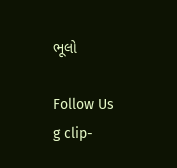ભૂલો

Follow Us
g clip-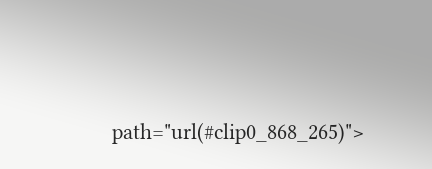path="url(#clip0_868_265)">